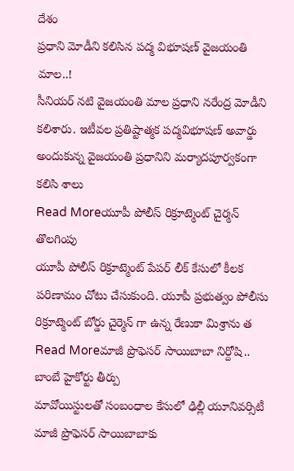దేశం
ప్రధాని మోడీని కలిసిన పద్మ విభూషణ్ వైజయంతి మాల..!
సీనియర్ నటి వైజయంతి మాల ప్రధాని నరేంద్ర మోడీని కలిశారు. ఇటీవల ప్రతిష్టాత్మక పద్మవిభూషణ్ అవార్డు అందుకున్న వైజయంతి ప్రధానిని మర్యాదపూర్వకంగా కలిసి శాలు
Read Moreయూపీ పోలీస్ రిక్రూట్మెంట్ చైర్మన్ తొలగింపు
యూపీ పోలీస్ రిక్రూట్మెంట్ పేపర్ లీక్ కేసులో కీలక పరిణామం చోటు చేసుకుంది. యూపీ ప్రభుత్వం పోలీసు రిక్రూట్మెంట్ బోర్డు చైర్మెన్ గా ఉన్న రేణుకా మిశ్రాను త
Read Moreమాజీ ప్రొఫెసర్ సాయిబాబా నిర్దోషి.. బాంబే హైకోర్టు తీర్పు
మావోయిస్టులతో సంబంధాల కేసులో ఢిల్లీ యూనివర్సిటీ మాజీ ప్రొఫెసర్ సాయిబాబాకు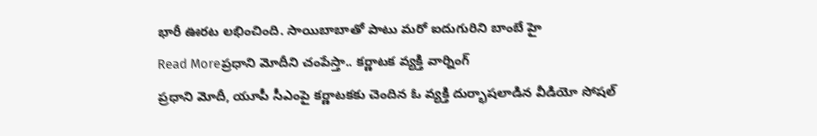భారీ ఊరట లభించింది. సాయిబాబాతో పాటు మరో ఐదుగురిని బాంబే హై
Read Moreప్రధాని మోదీని చంపేస్తా.. కర్ణాటక వ్యక్తి వార్నింగ్
ప్రధాని మోదీ, యూపీ సీఎంపై కర్ణాటకకు చెందిన ఓ వ్యక్తి దుర్భాషలాడిన వీడియో సోషల్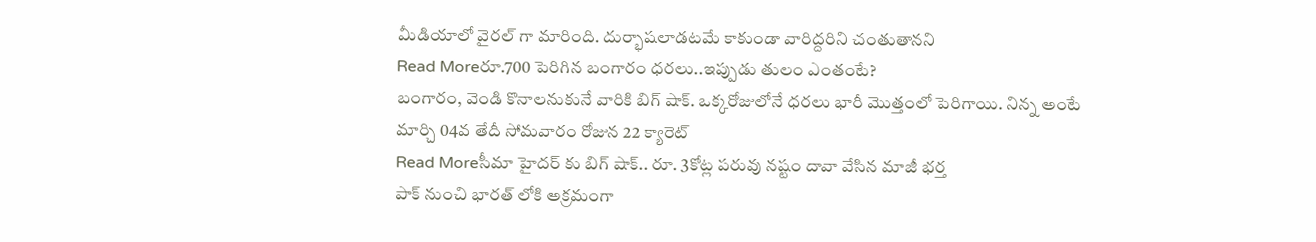మీడియాలో వైరల్ గా మారింది. దుర్భాషలాడటమే కాకుండా వారిద్దరిని చంతుతానని
Read Moreరూ.700 పెరిగిన బంగారం ధరలు..ఇప్పుడు తులం ఎంతంటే?
బంగారం, వెండి కొనాలనుకునే వారికి బిగ్ షాక్. ఒక్కరోజులోనే ధరలు భారీ మొత్తంలో పెరిగాయి. నిన్న అంటే మార్చి 04వ తేదీ సోమవారం రోజున 22 క్యారెట్
Read Moreసీమా హైదర్ కు బిగ్ షాక్.. రూ. 3కోట్ల పరువు నష్టం దావా వేసిన మాజీ భర్త
పాక్ నుంచి భారత్ లోకి అక్రమంగా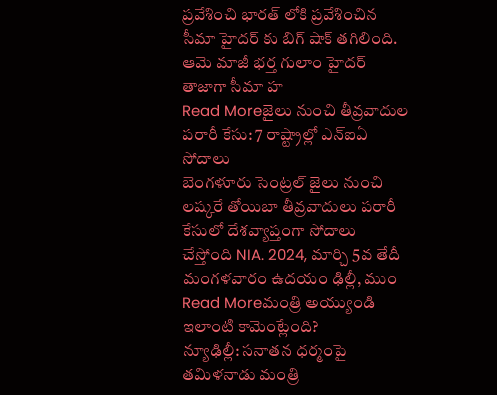ప్రవేశించి భారత్ లోకి ప్రవేశించిన సీమా హైదర్ కు బిగ్ షాక్ తగిలింది. ఆమె మాజీ భర్త గులాం హైదర్ తాజాగా సీమా హ
Read Moreజైలు నుంచి తీవ్రవాదుల పరారీ కేసు: 7 రాష్ట్రాల్లో ఎన్ఐఏ సోదాలు
బెంగళూరు సెంట్రల్ జైలు నుంచి లష్కరే తోయిబా తీవ్రవాదులు పరారీ కేసులో దేశవ్యాప్తంగా సోదాలు చేస్తోంది NIA. 2024, మార్చి 5వ తేదీ మంగళవారం ఉదయం ఢిల్లీ, ముం
Read Moreమంత్రి అయ్యుండి ఇలాంటి కామెంట్లేంది?
న్యూఢిల్లీ: సనాతన ధర్మంపై తమిళనాడు మంత్రి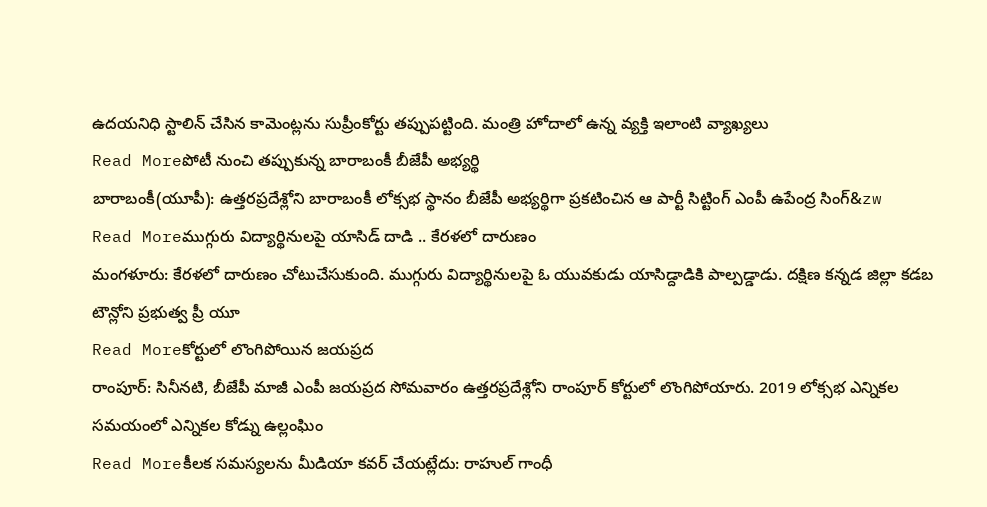ఉదయనిధి స్టాలిన్ చేసిన కామెంట్లను సుప్రీంకోర్టు తప్పుపట్టింది. మంత్రి హోదాలో ఉన్న వ్యక్తి ఇలాంటి వ్యాఖ్యలు
Read Moreపోటీ నుంచి తప్పుకున్న బారాబంకీ బీజేపీ అభ్యర్థి
బారాబంకీ(యూపీ): ఉత్తరప్రదేశ్లోని బారాబంకీ లోక్సభ స్థానం బీజేపీ అభ్యర్థిగా ప్రకటించిన ఆ పార్టీ సిట్టింగ్ ఎంపీ ఉపేంద్ర సింగ్&zw
Read Moreముగ్గురు విద్యార్థినులపై యాసిడ్ దాడి .. కేరళలో దారుణం
మంగళూరు: కేరళలో దారుణం చోటుచేసుకుంది. ముగ్గురు విద్యార్థినులపై ఓ యువకుడు యాసిడ్దాడికి పాల్పడ్డాడు. దక్షిణ కన్నడ జిల్లా కడబ టౌన్లోని ప్రభుత్వ ప్రీ యూ
Read Moreకోర్టులో లొంగిపోయిన జయప్రద
రాంపూర్: సినీనటి, బీజేపీ మాజీ ఎంపీ జయప్రద సోమవారం ఉత్తరప్రదేశ్లోని రాంపూర్ కోర్టులో లొంగిపోయారు. 2019 లోక్సభ ఎన్నికల సమయంలో ఎన్నికల కోడ్ను ఉల్లంఘిం
Read Moreకీలక సమస్యలను మీడియా కవర్ చేయట్లేదు: రాహుల్ గాంధీ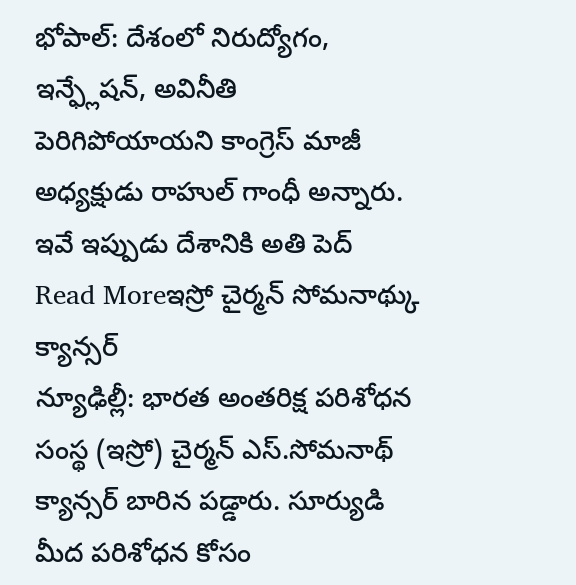భోపాల్: దేశంలో నిరుద్యోగం, ఇన్ఫ్లేషన్, అవినీతి పెరిగిపోయాయని కాంగ్రెస్ మాజీ అధ్యక్షుడు రాహుల్ గాంధీ అన్నారు. ఇవే ఇప్పుడు దేశానికి అతి పెద్
Read Moreఇస్రో చైర్మన్ సోమనాథ్కు క్యాన్సర్
న్యూఢిల్లీ: భారత అంతరిక్ష పరిశోధన సంస్థ (ఇస్రో) చైర్మన్ ఎస్.సోమనాథ్ క్యాన్సర్ బారిన పడ్డారు. సూర్యుడి మీద పరిశోధన కోసం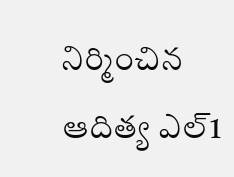నిర్మించిన ఆదిత్య ఎల్1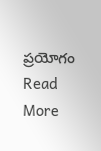ప్రయోగం
Read More